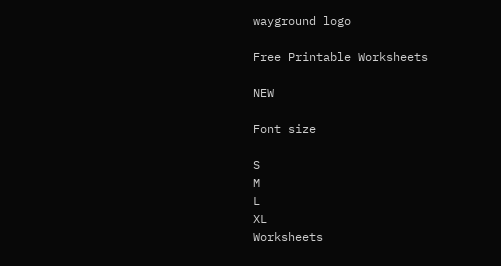wayground logo

Free Printable Worksheets

NEW

Font size

S
M
L
XL
Worksheets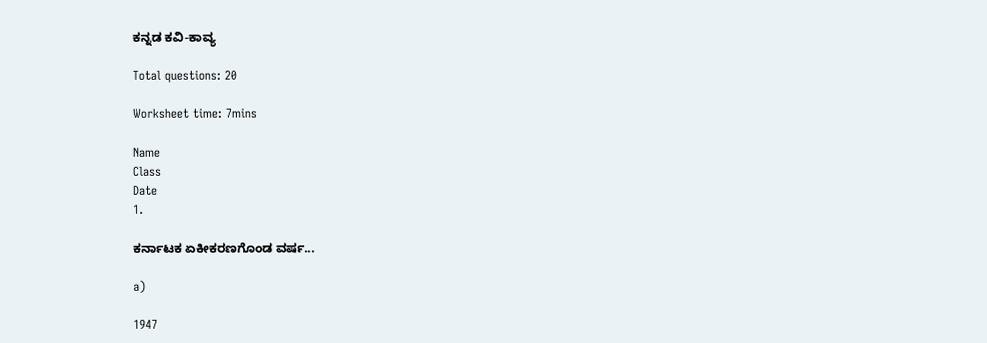ಕನ್ನಡ ಕವಿ-ಕಾವ್ಯ

Total questions: 20

Worksheet time: 7mins

Name
Class
Date
1.

ಕರ್ನಾಟಕ ಏಕೀಕರಣಗೊಂಡ ವರ್ಷ...

a)

1947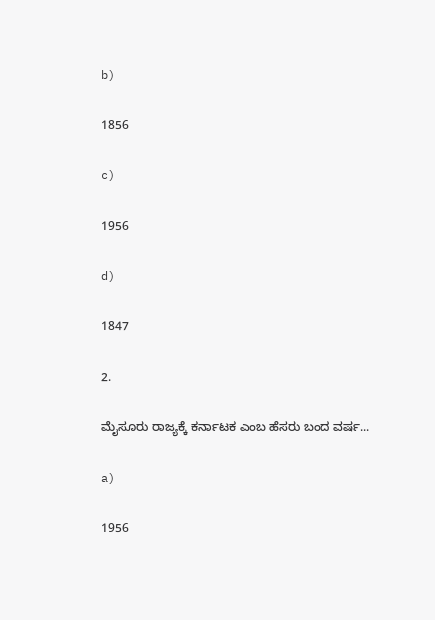b)

1856

c)

1956

d)

1847

2.

ಮೈಸೂರು ರಾಜ್ಯಕ್ಕೆ ಕರ್ನಾಟಕ ಎಂಬ ಹೆಸರು ಬಂದ ವರ್ಷ...

a)

1956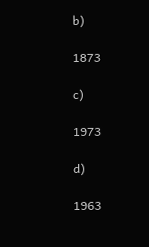b)

1873

c)

1973

d)

1963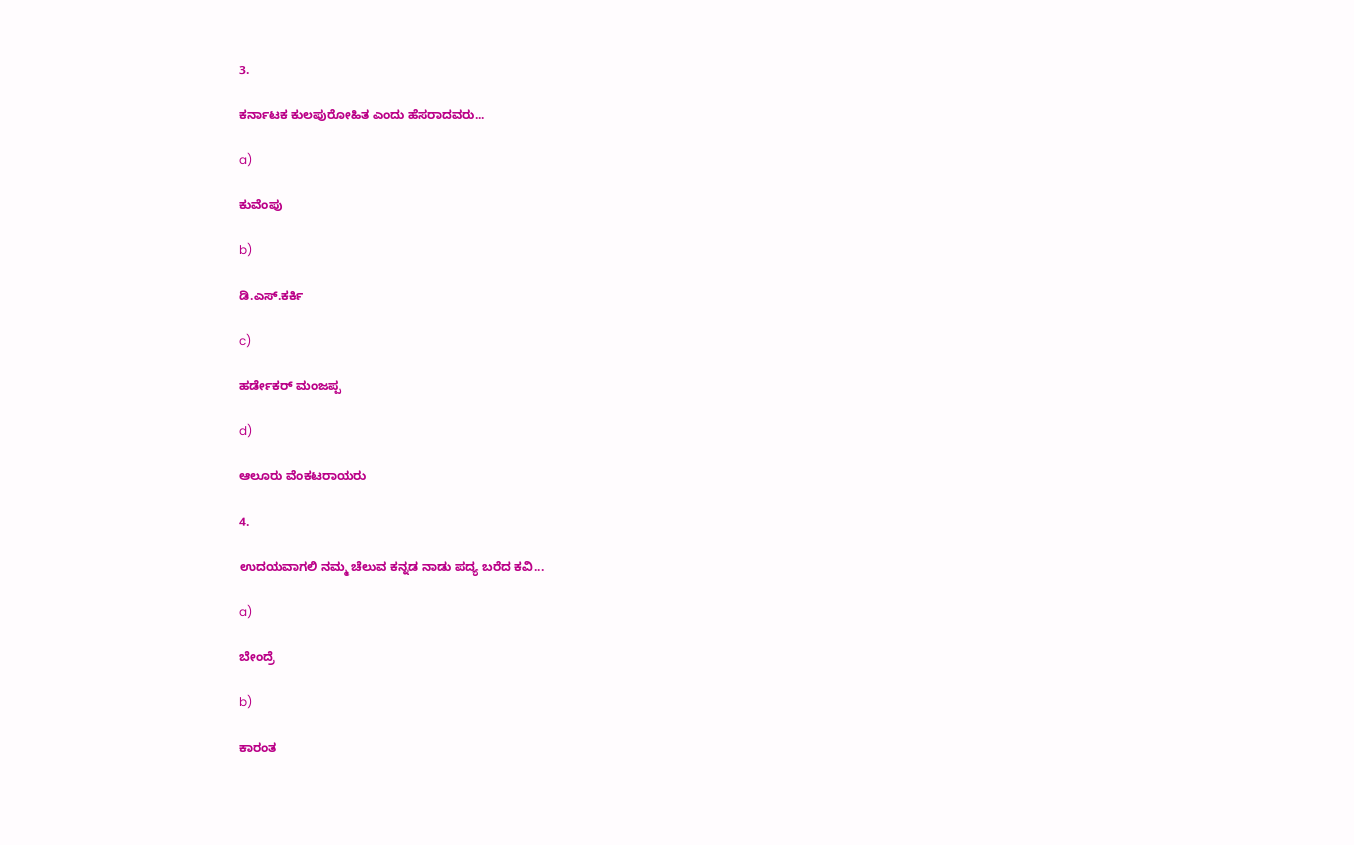3.

ಕರ್ನಾಟಕ ಕುಲಪುರೋಹಿತ ಎಂದು ಹೆಸರಾದವರು...

a)

ಕುವೆಂಪು

b)

ಡಿ.ಎಸ್.ಕರ್ಕಿ

c)

ಹರ್ಡೇಕರ್ ಮಂಜಪ್ಪ

d)

ಆಲೂರು ವೆಂಕಟರಾಯರು

4.

ಉದಯವಾಗಲಿ ನಮ್ಮ ಚೆಲುವ ಕನ್ನಡ ನಾಡು ಪದ್ಯ ಬರೆದ ಕವಿ...

a)

ಬೇಂದ್ರೆ

b)

ಕಾರಂತ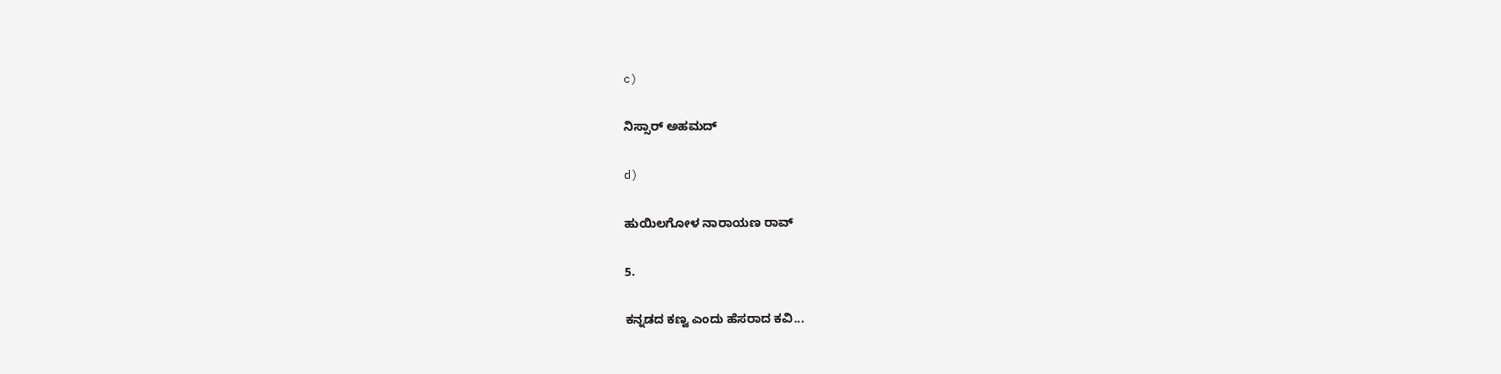c)

ನಿಸ್ಸಾರ್ ಅಹಮದ್

d)

ಹುಯಿಲಗೋಳ ನಾರಾಯಣ ರಾವ್

5.

ಕನ್ನಡದ ಕಣ್ವ ಎಂದು ಹೆಸರಾದ ಕವಿ...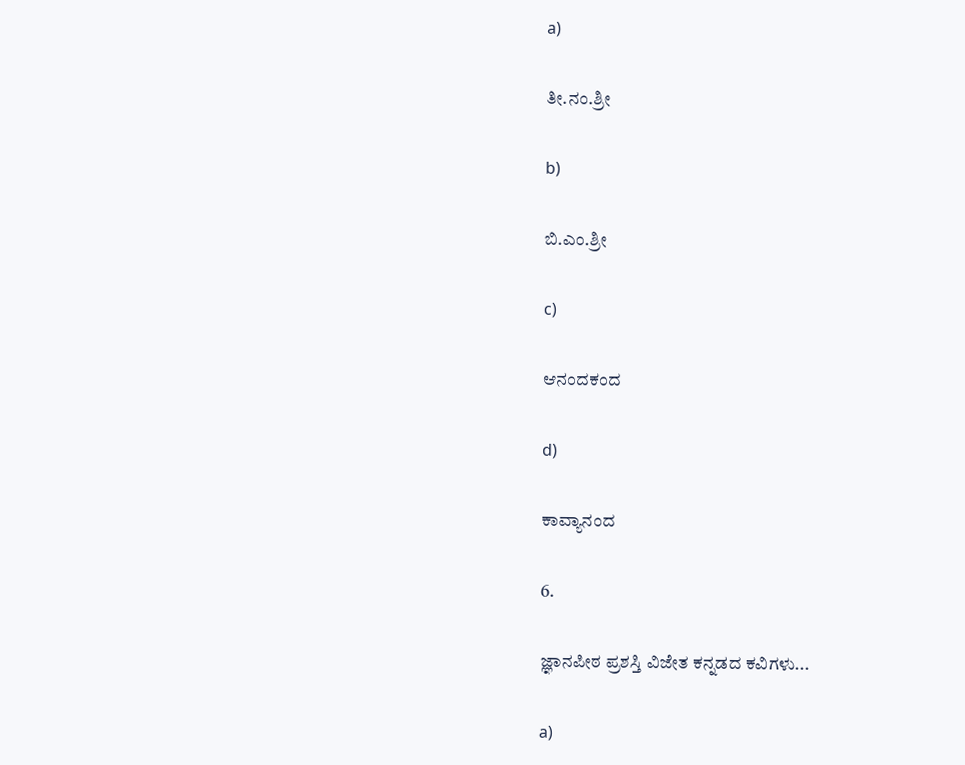a)

ತೀ.ನಂ.ಶ್ರೀ

b)

ಬಿ.ಎಂ.ಶ್ರೀ

c)

ಆನಂದಕಂದ

d)

ಕಾವ್ಯಾನಂದ

6.

ಜ್ಞಾನಪೀಠ ಪ್ರಶಸ್ತಿ ವಿಜೇತ ಕನ್ನಡದ ಕವಿಗಳು...

a)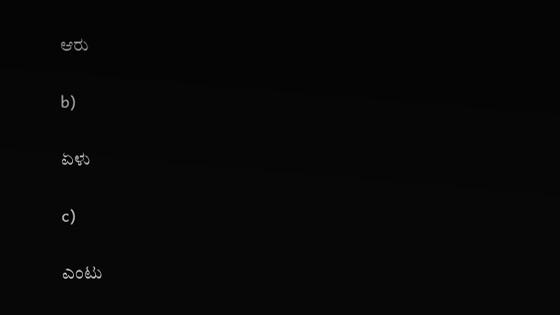ಆರು

b)

ಏಳು

c)

ಎಂಟು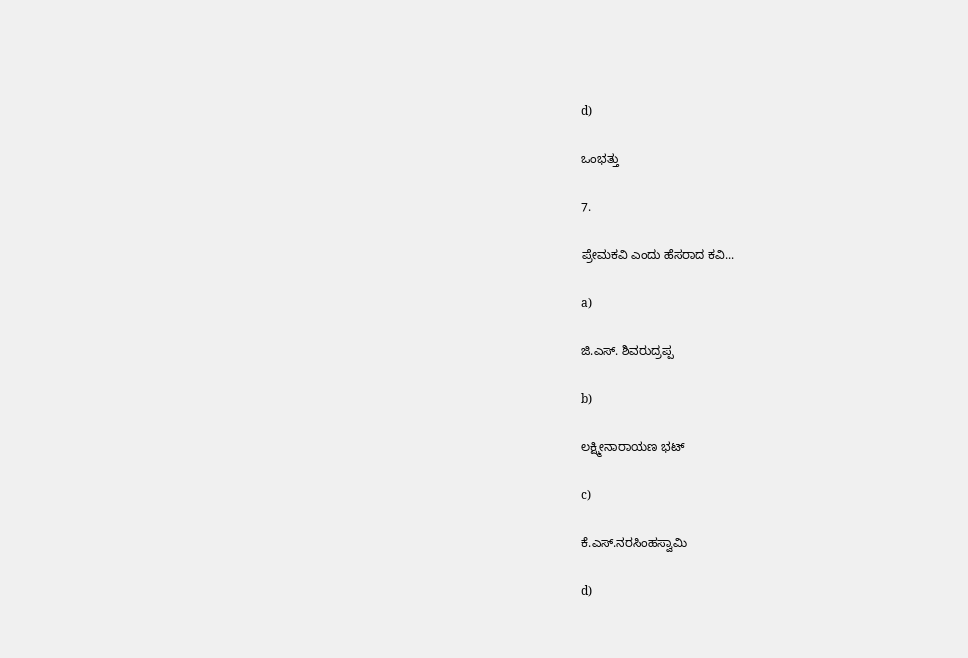d)

ಒಂಭತ್ತು

7.

ಪ್ರೇಮಕವಿ ಎಂದು ಹೆಸರಾದ ಕವಿ...

a)

ಜಿ.ಎಸ್. ಶಿವರುದ್ರಪ್ಪ

b)

ಲಕ್ಷ್ಮೀನಾರಾಯಣ ಭಟ್

c)

ಕೆ.ಎಸ್.ನರಸಿಂಹಸ್ವಾಮಿ

d)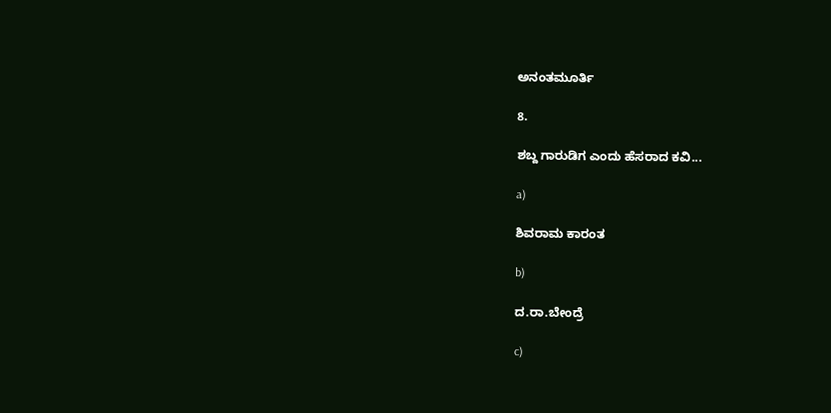ಅನಂತಮೂರ್ತಿ

8.

ಶಬ್ದ ಗಾರುಡಿಗ ಎಂದು ಹೆಸರಾದ ಕವಿ...

a)

ಶಿವರಾಮ ಕಾರಂತ

b)

ದ.ರಾ.ಬೇಂದ್ರೆ

c)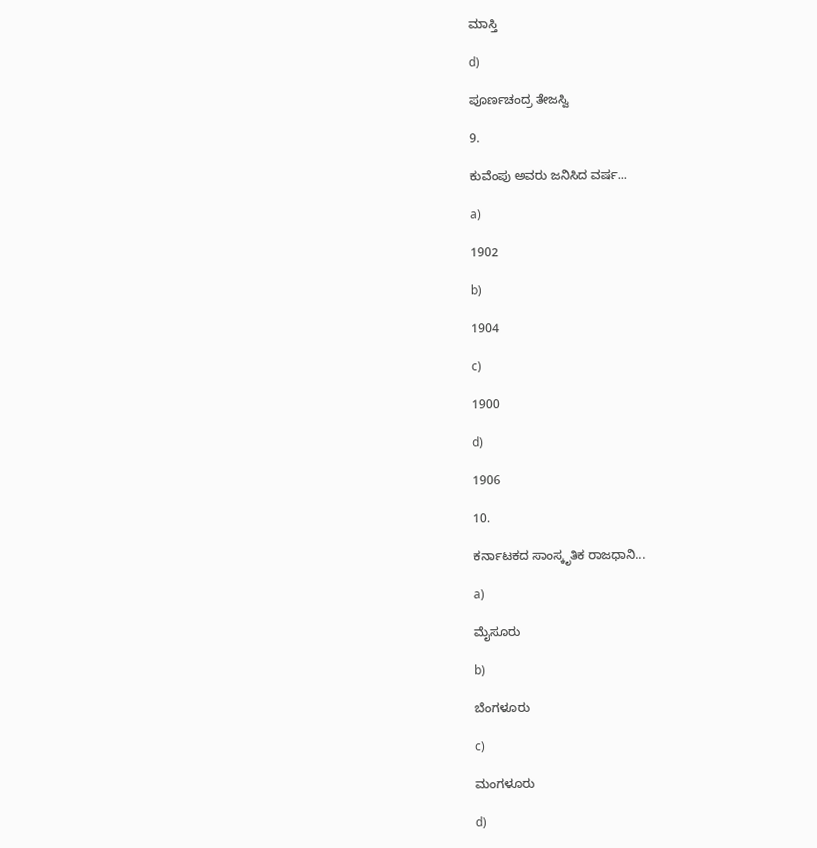ಮಾಸ್ತಿ

d)

ಪೂರ್ಣಚಂದ್ರ ತೇಜಸ್ವಿ

9.

ಕುವೆಂಪು ಅವರು ಜನಿಸಿದ ವರ್ಷ...

a)

1902

b)

1904

c)

1900

d)

1906

10.

ಕರ್ನಾಟಕದ ಸಾಂಸ್ಕೃತಿಕ ರಾಜಧಾನಿ...

a)

ಮೈಸೂರು

b)

ಬೆಂಗಳೂರು

c)

ಮಂಗಳೂರು

d)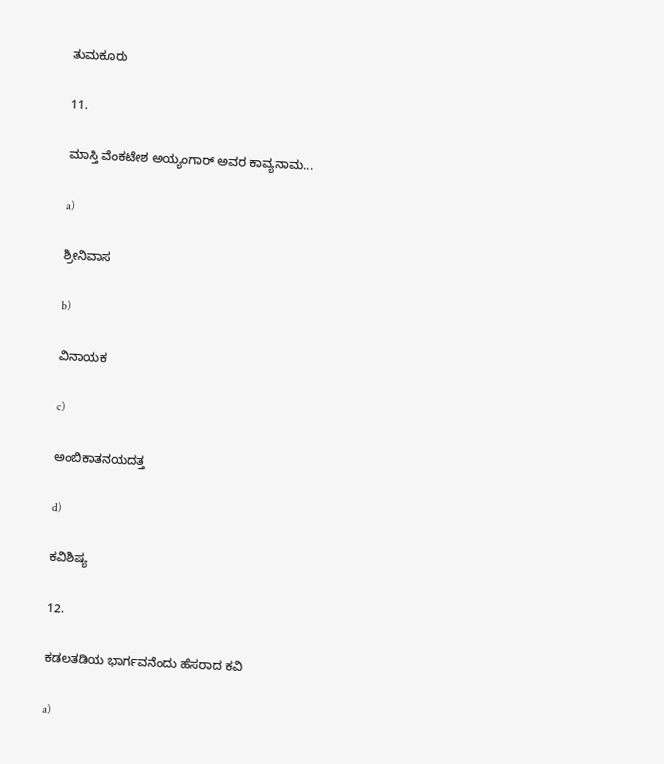ತುಮಕೂರು

11.

ಮಾಸ್ತಿ ವೆಂಕಟೇಶ ಅಯ್ಯಂಗಾರ್ ಅವರ ಕಾವ್ಯನಾಮ...

a)

ಶ್ರೀನಿವಾಸ

b)

ವಿನಾಯಕ

c)

ಅಂಬಿಕಾತನಯದತ್ತ

d)

ಕವಿಶಿಷ್ಯ

12.

ಕಡಲತಡಿಯ ಭಾರ್ಗವನೆಂದು ಹೆಸರಾದ ಕವಿ

a)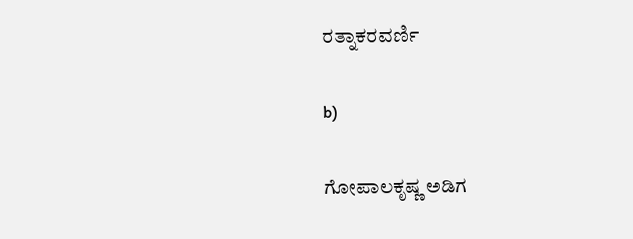ರತ್ನಾಕರವರ್ಣಿ

b)

ಗೋಪಾಲಕೃಷ್ಣ ಅಡಿಗ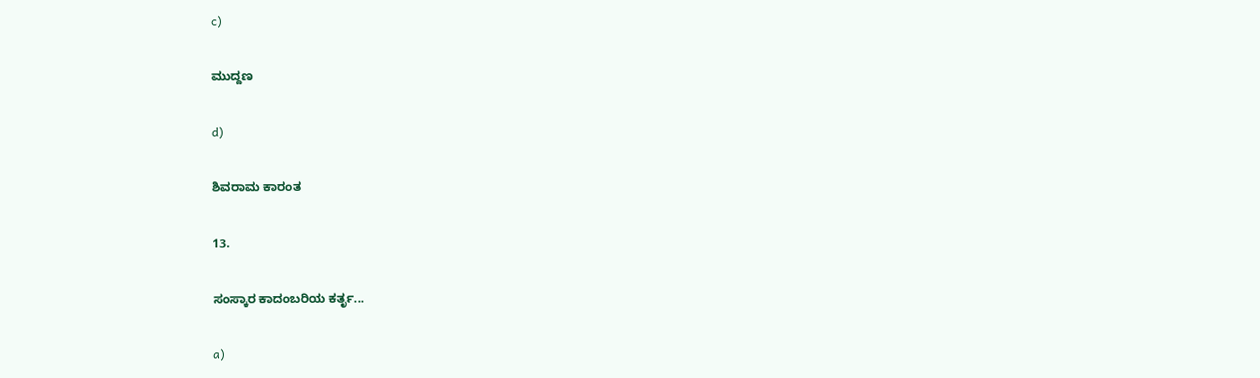c)

ಮುದ್ದಣ

d)

ಶಿವರಾಮ ಕಾರಂತ

13.

ಸಂಸ್ಕಾರ ಕಾದಂಬರಿಯ ಕರ್ತೃ...

a)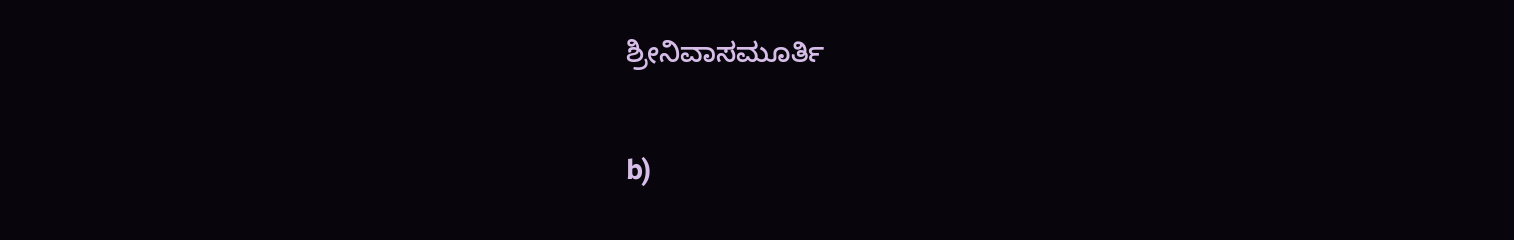ಶ್ರೀನಿವಾಸಮೂರ್ತಿ

b)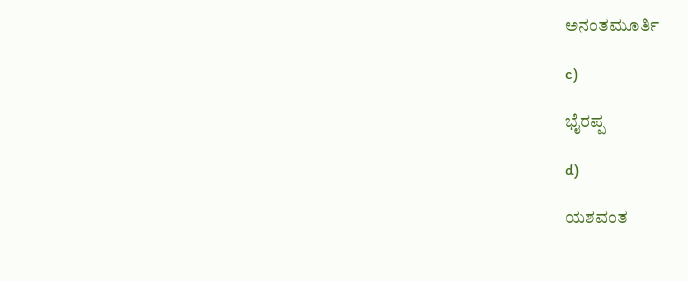ಅನಂತಮೂರ್ತಿ

c)

ಭೈರಪ್ಪ

d)

ಯಶವಂತ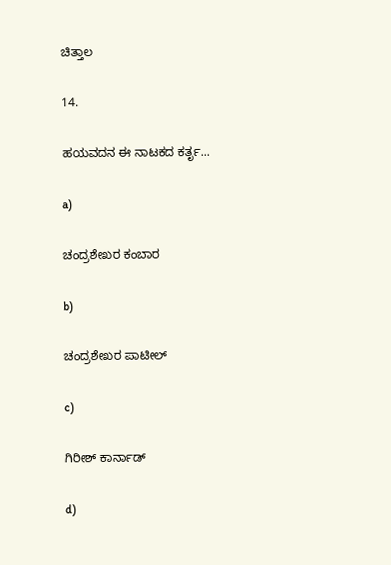ಚಿತ್ತಾಲ

14.

ಹಯವದನ ಈ ನಾಟಕದ ಕರ್ತೃ...

a)

ಚಂದ್ರಶೇಖರ ಕಂಬಾರ

b)

ಚಂದ್ರಶೇಖರ ಪಾಟೀಲ್

c)

ಗಿರೀಶ್ ಕಾರ್ನಾಡ್

d)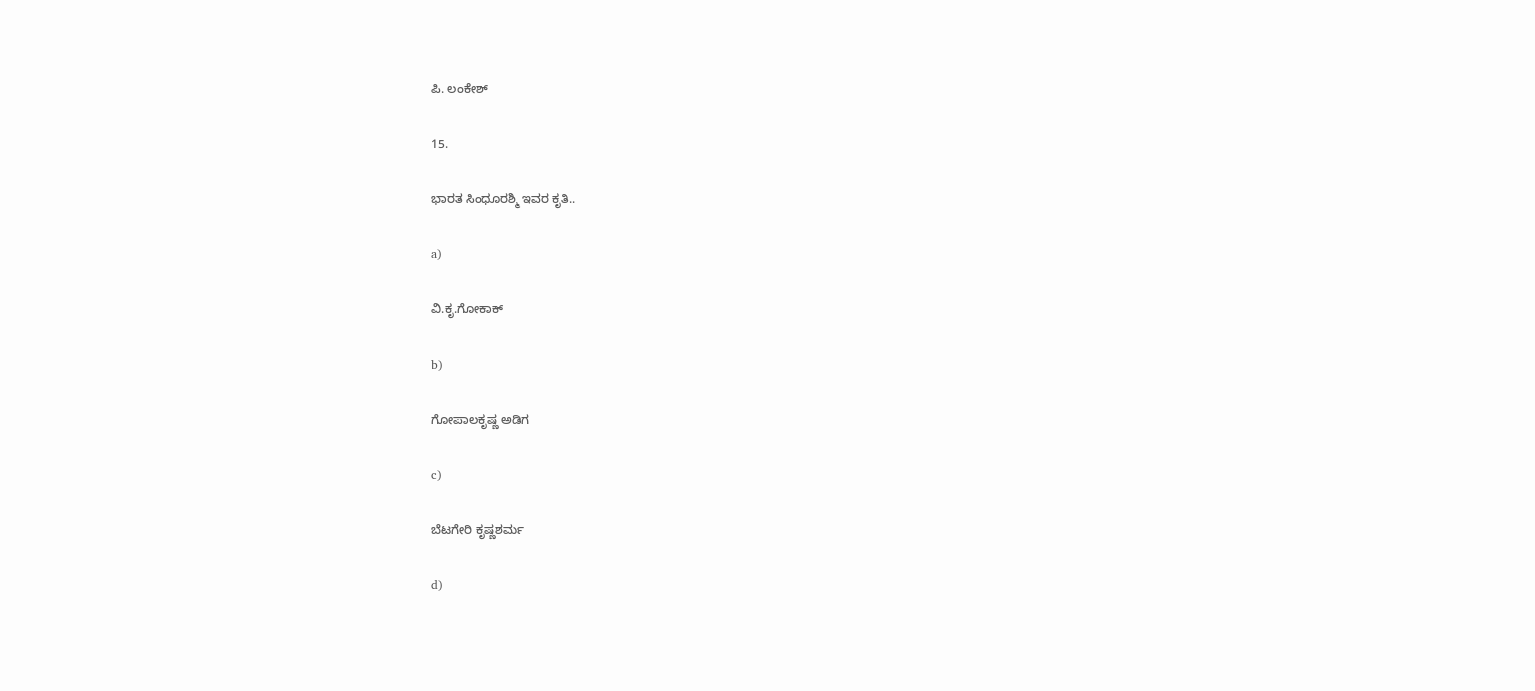ಪಿ. ಲಂಕೇಶ್

15.

ಭಾರತ ಸಿಂಧೂರಶ್ಮಿ ಇವರ ಕೃತಿ..

a)

ವಿ.ಕೃ.ಗೋಕಾಕ್

b)

ಗೋಪಾಲಕೃಷ್ಣ ಅಡಿಗ

c)

ಬೆಟಗೇರಿ ಕೃಷ್ಣಶರ್ಮ

d)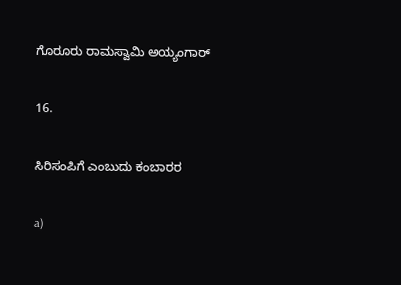ಗೊರೂರು ರಾಮಸ್ವಾಮಿ ಅಯ್ಯಂಗಾರ್

16.

ಸಿರಿಸಂಪಿಗೆ ಎಂಬುದು ಕಂಬಾರರ

a)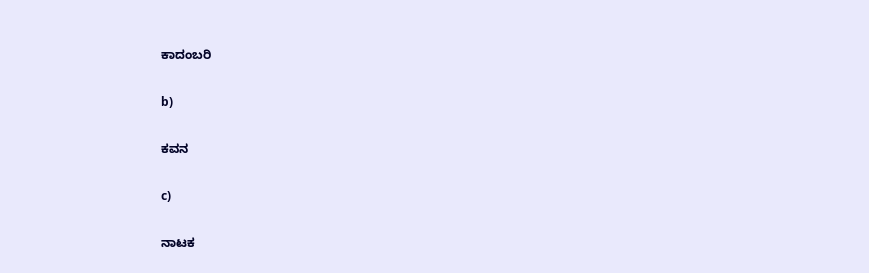ಕಾದಂಬರಿ

b)

ಕವನ

c)

ನಾಟಕ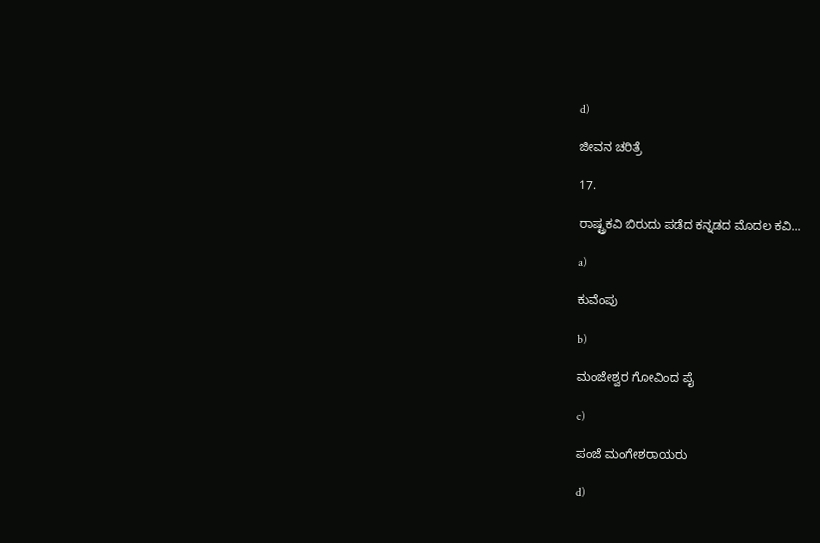d)

ಜೀವನ ಚರಿತ್ರೆ

17.

ರಾಷ್ಟ್ರಕವಿ ಬಿರುದು ಪಡೆದ ಕನ್ನಡದ ಮೊದಲ ಕವಿ...

a)

ಕುವೆಂಪು

b)

ಮಂಜೇಶ್ವರ ಗೋವಿಂದ ಪೈ

c)

ಪಂಜೆ ಮಂಗೇಶರಾಯರು

d)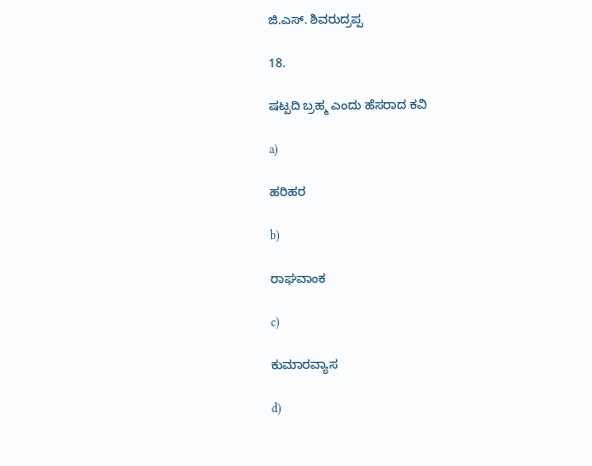ಜಿ.ಎಸ್. ಶಿವರುದ್ರಪ್ಪ

18.

ಷಟ್ಪದಿ ಬ್ರಹ್ಮ ಎಂದು ಹೆಸರಾದ ಕವಿ

a)

ಹರಿಹರ

b)

ರಾಘವಾಂಕ

c)

ಕುಮಾರವ್ಯಾಸ

d)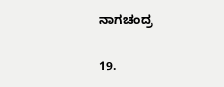ನಾಗಚಂದ್ರ

19.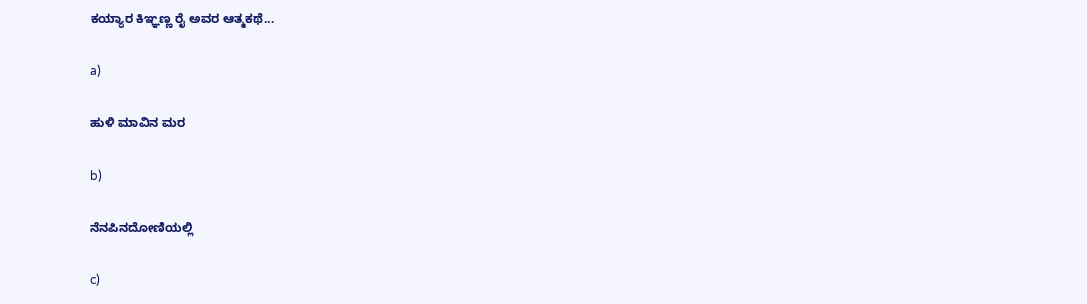ಕಯ್ಯಾರ ಕಿಞ್ಞಣ್ಣ ರೈ ಅವರ ಆತ್ಮಕಥೆ...

a)

ಹುಳಿ ಮಾವಿನ ಮರ

b)

ನೆನಪಿನದೋಣಿಯಲ್ಲಿ

c)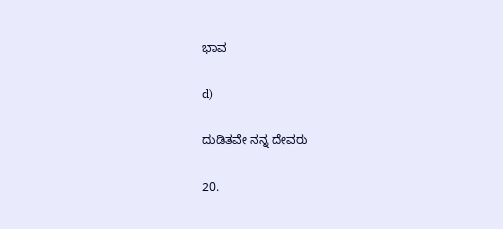ಭಾವ

d)

ದುಡಿತವೇ ನನ್ನ ದೇವರು

20.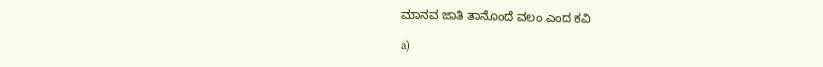ಮಾನವ ಜಾತಿ ತಾನೊಂದೆ ವಲಂ ಎಂದ ಕವಿ

a)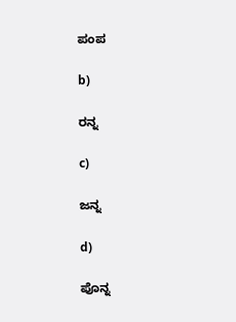ಪಂಪ

b)

ರನ್ನ

c)

ಜನ್ನ

d)

ಪೊನ್ನ